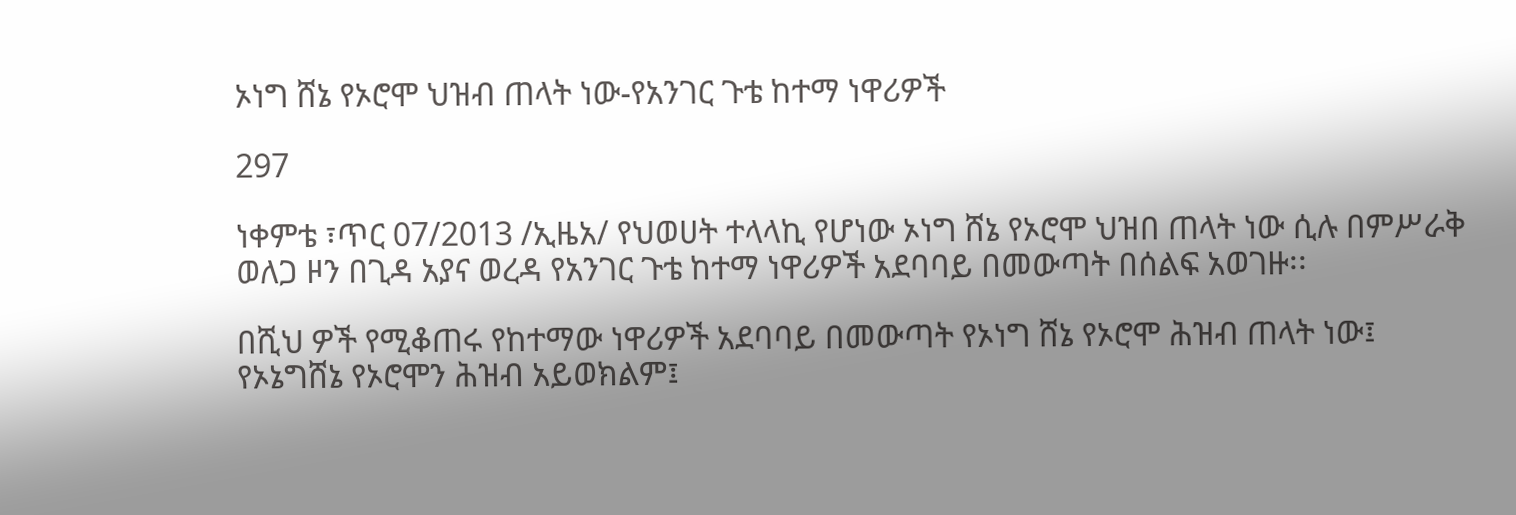ኦነግ ሸኔ የኦሮሞ ህዝብ ጠላት ነው-የአንገር ጉቴ ከተማ ነዋሪዎች

297

ነቀምቴ ፣ጥር 07/2013 /ኢዜአ/ የህወሀት ተላላኪ የሆነው ኦነግ ሸኔ የኦሮሞ ህዝበ ጠላት ነው ሲሉ በምሥራቅ ወለጋ ዞን በጊዳ አያና ወረዳ የአንገር ጉቴ ከተማ ነዋሪዎች አደባባይ በመውጣት በሰልፍ አወገዙ፡፡

በሺህ ዎች የሚቆጠሩ የከተማው ነዋሪዎች አደባባይ በመውጣት የኦነግ ሸኔ የኦሮሞ ሕዝብ ጠላት ነው፤ የኦኔግሸኔ የኦሮሞን ሕዝብ አይወክልም፤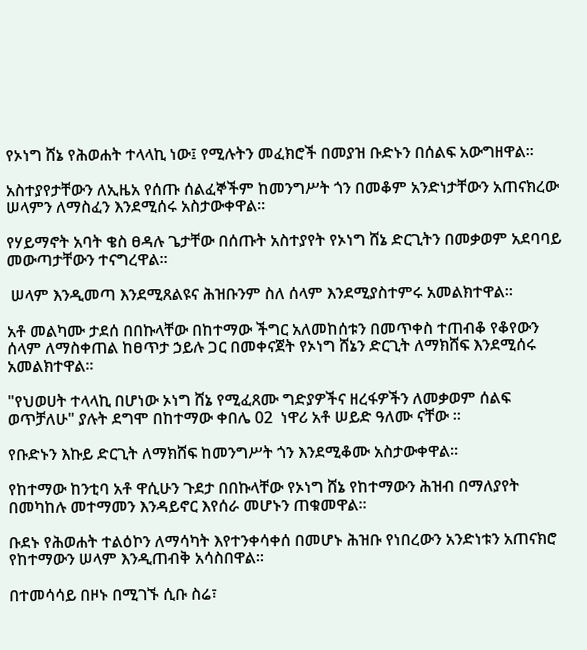የኦነግ ሸኔ የሕወሐት ተላላኪ ነው፤ የሚሉትን መፈክሮች በመያዝ ቡድኑን በሰልፍ አውግዘዋል፡፡

አስተያየታቸውን ለኢዜአ የሰጡ ሰልፈኞችም ከመንግሥት ጎን በመቆም አንድነታቸውን አጠናክረው ሠላምን ለማስፈን እንደሚሰሩ አስታውቀዋል።

የሃይማኖት አባት ቄስ ፀዳሉ ጌታቸው በሰጡት አስተያየት የኦነግ ሸኔ ድርጊትን በመቃወም አደባባይ መውጣታቸውን ተናግረዋል።

 ሠላም እንዲመጣ እንደሚጸልዩና ሕዝቡንም ስለ ሰላም እንደሚያስተምሩ አመልክተዋል።

አቶ መልካሙ ታደሰ በበኩላቸው በከተማው ችግር አለመከሰቱን በመጥቀስ ተጠብቆ የቆየውን ሰላም ለማስቀጠል ከፀጥታ ኃይሉ ጋር በመቀናጀት የኦነግ ሸኔን ድርጊት ለማክሸፍ እንደሚሰሩ አመልክተዋል፡፡

"የህወሀት ተላላኪ በሆነው ኦነግ ሸኔ የሚፈጸሙ ግድያዎችና ዘረፋዎችን ለመቃወም ሰልፍ ወጥቻለሁ" ያሉት ደግሞ በከተማው ቀበሌ 02  ነዋሪ አቶ ሠይድ ዓለሙ ናቸው ።

የቡድኑን እኩይ ድርጊት ለማክሸፍ ከመንግሥት ጎን እንደሚቆሙ አስታውቀዋል፡፡

የከተማው ከንቲባ አቶ ዋሲሁን ጉደታ በበኩላቸው የኦነግ ሸኔ የከተማውን ሕዝብ በማለያየት በመካከሉ መተማመን እንዳይኖር እየሰራ መሆኑን ጠቁመዋል።

ቡደኑ የሕወሐት ተልዕኮን ለማሳካት እየተንቀሳቀሰ በመሆኑ ሕዝቡ የነበረውን አንድነቱን አጠናክሮ የከተማውን ሠላም እንዲጠብቅ አሳስበዋል፡፡

በተመሳሳይ በዞኑ በሚገኙ ሲቡ ስሬ፣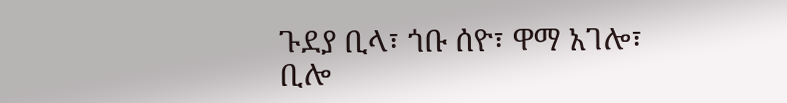ጉደያ ቢላ፣ ጎቡ ሰዮ፣ ዋማ አገሎ፣ ቢሎ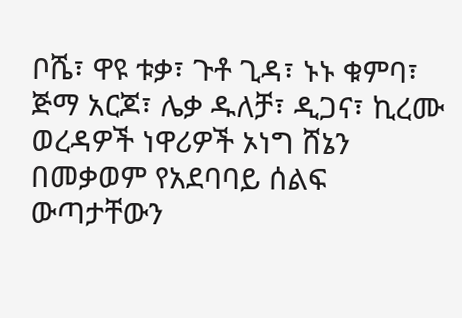ቦሼ፣ ዋዩ ቱቃ፣ ጉቶ ጊዳ፣ ኑኑ ቁምባ፣ ጅማ አርጆ፣ ሌቃ ዱለቻ፣ ዲጋና፣ ኪረሙ ወረዳዎች ነዋሪዎች ኦነግ ሸኔን በመቃወም የአደባባይ ሰልፍ ውጣታቸውን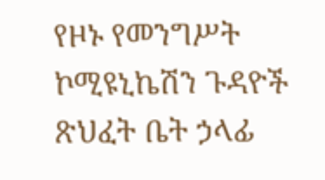የዞኑ የመንግሥት ኮሚዩኒኬሽን ጉዳዮች ጽህፈት ቤት ኃላፊ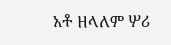አቶ ዘላለም ሦሪ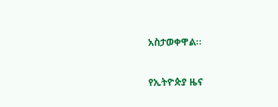አስታወቀዋል፡፡

የኢትዮጵያ ዜና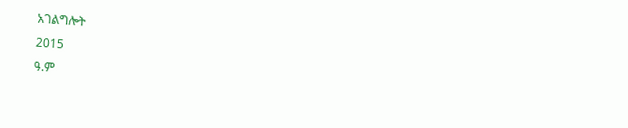አገልግሎት
2015
ዓ.ም